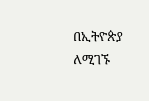በኢትዮጵያ ለሚገኙ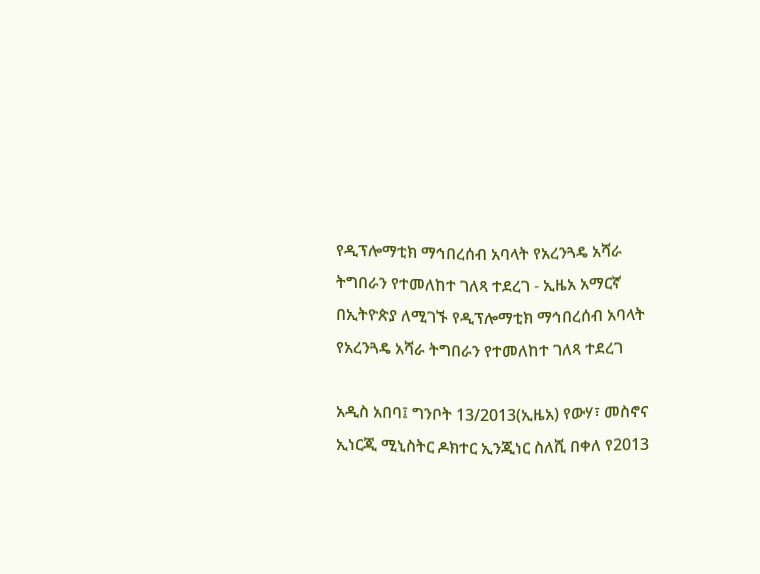የዲፕሎማቲክ ማኅበረሰብ አባላት የአረንጓዴ አሻራ ትግበራን የተመለከተ ገለጻ ተደረገ - ኢዜአ አማርኛ
በኢትዮጵያ ለሚገኙ የዲፕሎማቲክ ማኅበረሰብ አባላት የአረንጓዴ አሻራ ትግበራን የተመለከተ ገለጻ ተደረገ

አዲስ አበባ፤ ግንቦት 13/2013(ኢዜአ) የውሃ፣ መስኖና ኢነርጂ ሚኒስትር ዶክተር ኢንጂነር ስለሺ በቀለ የ2013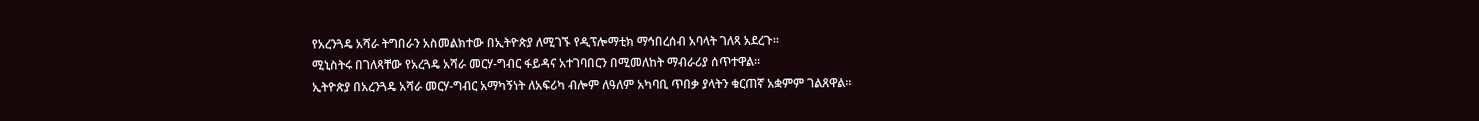የአረንጓዴ አሻራ ትግበራን አስመልክተው በኢትዮጵያ ለሚገኙ የዲፕሎማቲክ ማኅበረሰብ አባላት ገለጻ አደረጉ።
ሚኒስትሩ በገለጻቸው የአረጓዴ አሻራ መርሃ-ግብር ፋይዳና አተገባበርን በሚመለከት ማብራሪያ ሰጥተዋል።
ኢትዮጵያ በአረንጓዴ አሻራ መርሃ-ግብር አማካኝነት ለአፍሪካ ብሎም ለዓለም አካባቢ ጥበቃ ያላትን ቁርጠኛ አቋምም ገልጸዋል።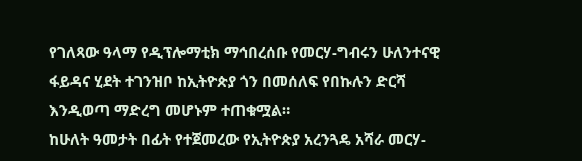የገለጻው ዓላማ የዲፕሎማቲክ ማኅበረሰቡ የመርሃ-ግብሩን ሁለንተናዊ ፋይዳና ሂደት ተገንዝቦ ከኢትዮጵያ ጎን በመሰለፍ የበኩሉን ድርሻ እንዲወጣ ማድረግ መሆኑም ተጠቁሟል።
ከሁለት ዓመታት በፊት የተጀመረው የኢትዮጵያ አረንጓዴ አሻራ መርሃ-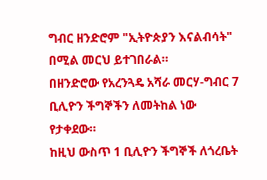ግብር ዘንድሮም "ኢትዮጵያን እናልብሳት" በሚል መርህ ይተገበራል።
በዘንድሮው የአረንጓዴ አሻራ መርሃ-ግብር 7 ቢሊዮን ችግኞችን ለመትከል ነው የታቀደው።
ከዚህ ውስጥ 1 ቢሊዮን ችግኞች ለጎረቤት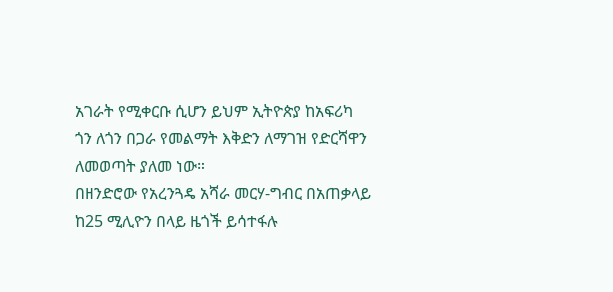አገራት የሚቀርቡ ሲሆን ይህም ኢትዮጵያ ከአፍሪካ ጎን ለጎን በጋራ የመልማት እቅድን ለማገዝ የድርሻዋን ለመወጣት ያለመ ነው።
በዘንድሮው የአረንጓዴ አሻራ መርሃ-ግብር በአጠቃላይ ከ25 ሚሊዮን በላይ ዜጎች ይሳተፋሉ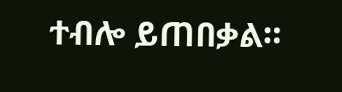ተብሎ ይጠበቃል።